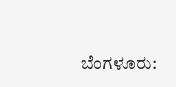ಬೆಂಗಳೂರು: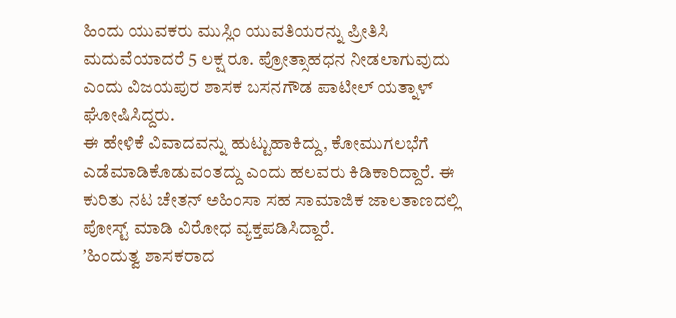ಹಿಂದು ಯುವಕರು ಮುಸ್ಲಿಂ ಯುವತಿಯರನ್ನು ಪ್ರೀತಿಸಿ ಮದುವೆಯಾದರೆ 5 ಲಕ್ಷ ರೂ. ಪ್ರೋತ್ಸಾಹಧನ ನೀಡಲಾಗುವುದು ಎಂದು ವಿಜಯಪುರ ಶಾಸಕ ಬಸನಗೌಡ ಪಾಟೀಲ್ ಯತ್ನಾಳ್ ಘೋಷಿಸಿದ್ದರು.
ಈ ಹೇಳಿಕೆ ವಿವಾದವನ್ನು ಹುಟ್ಟುಹಾಕಿದ್ದು, ಕೋಮುಗಲಭೆಗೆ ಎಡೆಮಾಡಿಕೊಡುವಂತದ್ದು ಎಂದು ಹಲವರು ಕಿಡಿಕಾರಿದ್ದಾರೆ. ಈ ಕುರಿತು ನಟ ಚೇತನ್ ಅಹಿಂಸಾ ಸಹ ಸಾಮಾಜಿಕ ಜಾಲತಾಣದಲ್ಲಿ ಪೋಸ್ಟ್ ಮಾಡಿ ವಿರೋಧ ವ್ಯಕ್ತಪಡಿಸಿದ್ದಾರೆ.
ʼಹಿಂದುತ್ವ ಶಾಸಕರಾದ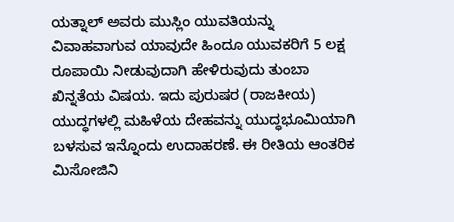ಯತ್ನಾಲ್ ಅವರು ಮುಸ್ಲಿಂ ಯುವತಿಯನ್ನು ವಿವಾಹವಾಗುವ ಯಾವುದೇ ಹಿಂದೂ ಯುವಕರಿಗೆ 5 ಲಕ್ಷ ರೂಪಾಯಿ ನೀಡುವುದಾಗಿ ಹೇಳಿರುವುದು ತುಂಬಾ ಖಿನ್ನತೆಯ ವಿಷಯ. ಇದು ಪುರುಷರ (ರಾಜಕೀಯ) ಯುದ್ಧಗಳಲ್ಲಿ ಮಹಿಳೆಯ ದೇಹವನ್ನು ಯುದ್ಧಭೂಮಿಯಾಗಿ ಬಳಸುವ ಇನ್ನೊಂದು ಉದಾಹರಣೆ. ಈ ರೀತಿಯ ಆಂತರಿಕ ಮಿಸೋಜಿನಿ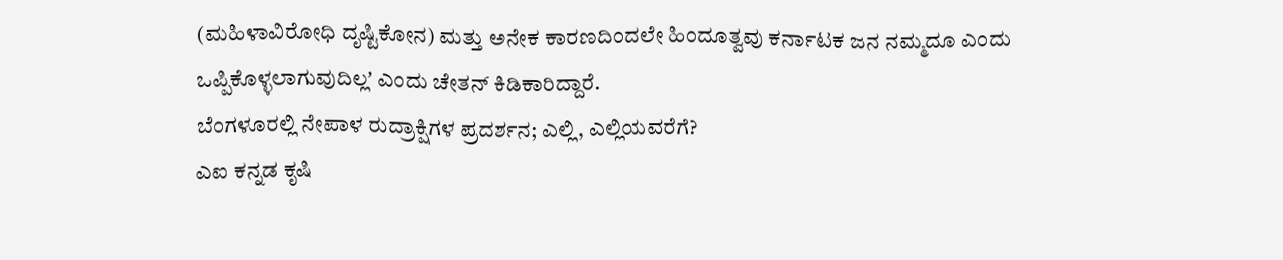(ಮಹಿಳಾವಿರೋಧಿ ದೃಷ್ಟಿಕೋನ) ಮತ್ತು ಅನೇಕ ಕಾರಣದಿಂದಲೇ ಹಿಂದೂತ್ವವು ಕರ್ನಾಟಕ ಜನ ನಮ್ಮದೂ ಎಂದು ಒಪ್ಪಿಕೊಳ್ಳಲಾಗುವುದಿಲ್ಲʼ ಎಂದು ಚೇತನ್ ಕಿಡಿಕಾರಿದ್ದಾರೆ.
ಬೆಂಗಳೂರಲ್ಲಿ ನೇಪಾಳ ರುದ್ರಾಕ್ಷಿಗಳ ಪ್ರದರ್ಶನ; ಎಲ್ಲಿ, ಎಲ್ಲಿಯವರೆಗೆ?
ಎಐ ಕನ್ನಡ ಕೃಷಿ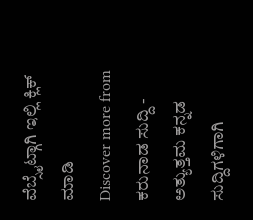ವೆಬ್ಸೈಟ್ಗಾಗಿ ಇಲ್ಲಿ ಕ್ಲಿಕ್ ಮಾಡಿ
Discover more from ಕರುನಾಡ ಸುದ್ದಿ - ಅತ್ಯುತ್ತಮ ಕನ್ನಡ ಸುದ್ದಿಗಳಿಗಾಗಿ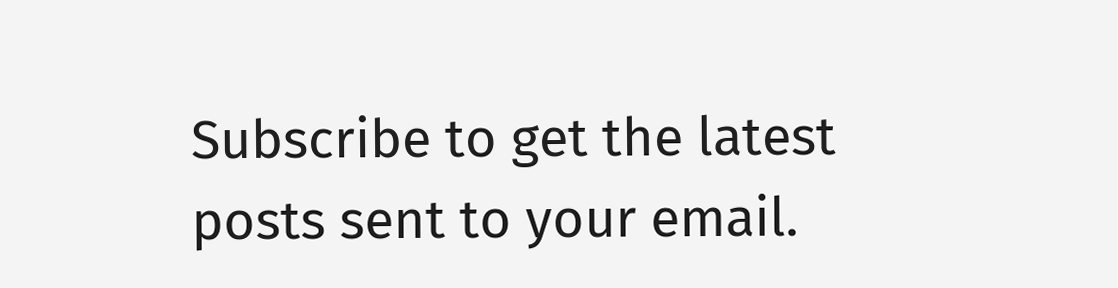Subscribe to get the latest posts sent to your email.